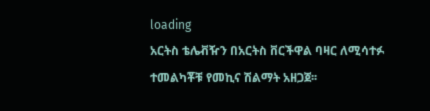loading
አርትስ ቴሌቭዥን በአርትስ ቨርችዋል ባዛር ለሚሳተፉ ተመልካቾቹ የመኪና ሽልማት አዘጋጀ፡፡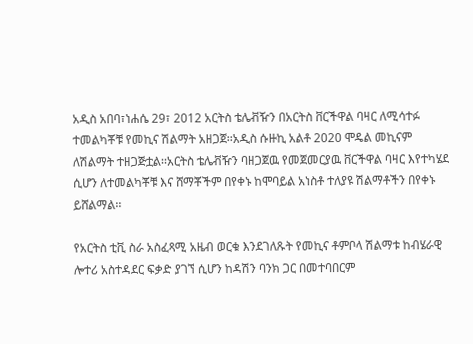አዲስ አበባ፣ነሐሴ 29፣ 2012 አርትስ ቴሌቭዥን በአርትስ ቨርችዋል ባዛር ለሚሳተፉ ተመልካቾቹ የመኪና ሽልማት አዘጋጀ፡፡አዲስ ሱዙኪ አልቶ 2020 ሞዴል መኪናም ለሽልማት ተዘጋጅቷል፡፡አርትስ ቴሌቭዥን ባዘጋጀዉ የመጀመርያዉ ቨርችዋል ባዛር እየተካሄደ ሲሆን ለተመልካቾቹ እና ሸማቾችም በየቀኑ ከሞባይል አነስቶ ተለያዩ ሽልማቶችን በየቀኑ ይሸልማል፡፡

የአርትስ ቲቪ ስራ አስፈጻሚ አዜብ ወርቁ እንደገለጹት የመኪና ቶምቦላ ሽልማቱ ከብሄራዊ ሎተሪ አስተዳደር ፍቃድ ያገኘ ሲሆን ከዳሽን ባንክ ጋር በመተባበርም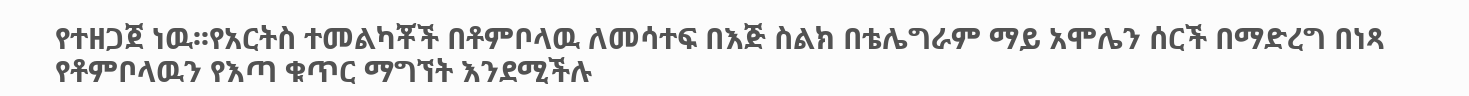የተዘጋጀ ነዉ፡፡የአርትስ ተመልካቾች በቶምቦላዉ ለመሳተፍ በእጅ ስልክ በቴሌግራም ማይ አሞሌን ሰርች በማድረግ በነጻ የቶምቦላዉን የእጣ ቁጥር ማግኘት እንደሚችሉ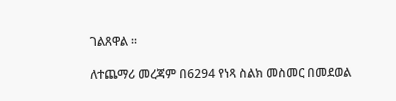ገልጸዋል ፡፡

ለተጨማሪ መረጃም በ6294 የነጻ ስልክ መስመር በመደወል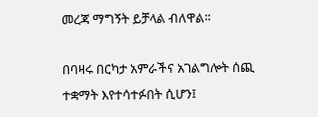መረጃ ማግኝት ይቻላል ብለዋል፡፡

በባዛሩ በርካታ አምራችና አገልግሎት ሰጪ ተቋማት እየተሳተፉበት ሲሆን፤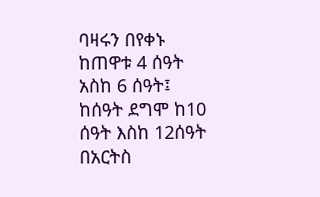ባዛሩን በየቀኑ ከጠዋቱ 4 ሰዓት አስከ 6 ሰዓት፤ ከሰዓት ደግሞ ከ10 ሰዓት እስከ 12ሰዓት በአርትስ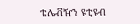ቴሌቭዥን ዩቲዩብ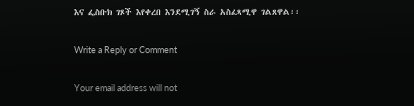እና ፌስቡክ ገጾች እየቀረበ እንደሚገኝ ስራ አስፈጻሚዋ ገልጸዋል፡፡

Write a Reply or Comment

Your email address will not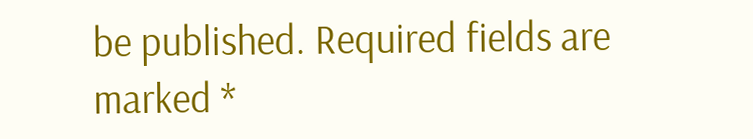be published. Required fields are marked *